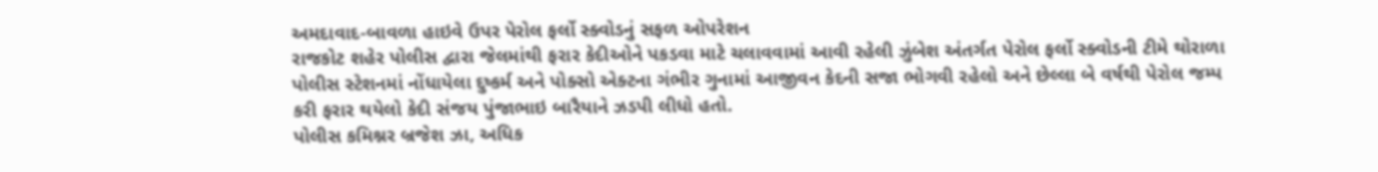અમદાવાદ-બાવળા હાઇવે ઉપર પેરોલ ફર્લો સ્ક્વોડનું સફળ ઓપરેશન
રાજકોટ શહેર પોલીસ દ્વારા જેલમાંથી ફરાર કેદીઓને પકડવા માટે ચલાવવામાં આવી રહેલી ઝુંબેશ અંતર્ગત પેરોલ ફર્લો સ્ક્વોડની ટીમે થોરાળા પોલીસ સ્ટેશનમાં નોંધાયેલા દુષ્કર્મ અને પોક્સો એક્ટના ગંભીર ગુનામાં આજીવન કેદની સજા ભોગવી રહેલો અને છેલ્લા બે વર્ષથી પેરોલ જમ્પ કરી ફરાર થયેલો કેદી સંજય પુંજાભાઇ બારૈયાને ઝડપી લીધો હતો.
પોલીસ કમિશ્નર બ્રજેશ ઝા, અધિક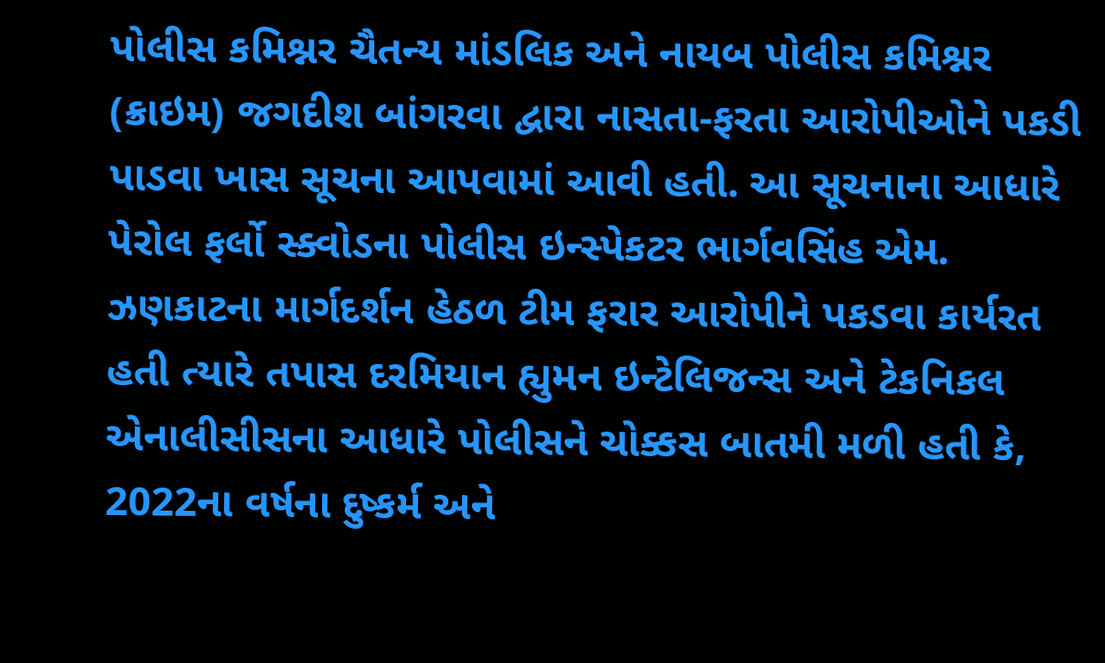પોલીસ કમિશ્નર ચૈતન્ય માંડલિક અને નાયબ પોલીસ કમિશ્નર (ક્રાઇમ) જગદીશ બાંગરવા દ્વારા નાસતા-ફરતા આરોપીઓને પકડી પાડવા ખાસ સૂચના આપવામાં આવી હતી. આ સૂચનાના આધારે પેરોલ ફર્લો સ્ક્વોડના પોલીસ ઇન્સ્પેકટર ભાર્ગવસિંહ એમ. ઝણકાટના માર્ગદર્શન હેઠળ ટીમ ફરાર આરોપીને પકડવા કાર્યરત હતી ત્યારે તપાસ દરમિયાન હ્યુમન ઇન્ટેલિજન્સ અને ટેકનિકલ એનાલીસીસના આધારે પોલીસને ચોક્કસ બાતમી મળી હતી કે, 2022ના વર્ષના દુષ્કર્મ અને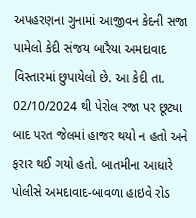અપહરણના ગુનામાં આજીવન કેદની સજા પામેલો કેદી સંજય બારૈયા અમદાવાદ વિસ્તારમાં છુપાયેલો છે. આ કેદી તા. 02/10/2024 થી પેરોલ રજા પર છૂટ્યા બાદ પરત જેલમાં હાજર થયો ન હતો અને ફરાર થઈ ગયો હતો. બાતમીના આધારે પોલીસે અમદાવાદ-બાવળા હાઇવે રોડ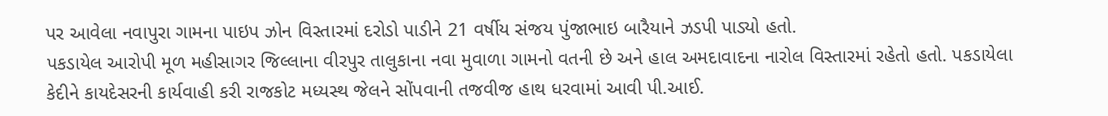પર આવેલા નવાપુરા ગામના પાઇપ ઝોન વિસ્તારમાં દરોડો પાડીને 21 વર્ષીય સંજય પુંજાભાઇ બારૈયાને ઝડપી પાડ્યો હતો.
પકડાયેલ આરોપી મૂળ મહીસાગર જિલ્લાના વીરપુર તાલુકાના નવા મુવાળા ગામનો વતની છે અને હાલ અમદાવાદના નારોલ વિસ્તારમાં રહેતો હતો. પકડાયેલા કેદીને કાયદેસરની કાર્યવાહી કરી રાજકોટ મધ્યસ્થ જેલને સોંપવાની તજવીજ હાથ ધરવામાં આવી પી.આઈ.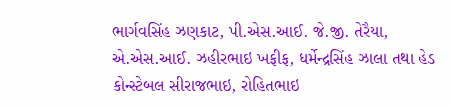ભાર્ગવસિંહ ઝણકાટ, પી.એસ.આઈ. જે.જી. તેરૈયા, એ.એસ.આઈ. ઝહીરભાઇ ખફીફ, ધર્મેન્દ્રસિંહ ઝાલા તથા હેડ કોન્સ્ટેબલ સીરાજભાઇ, રોહિતભાઇ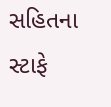સહિતના સ્ટાફે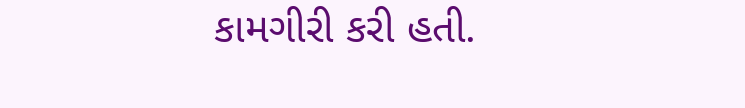કામગીરી કરી હતી.